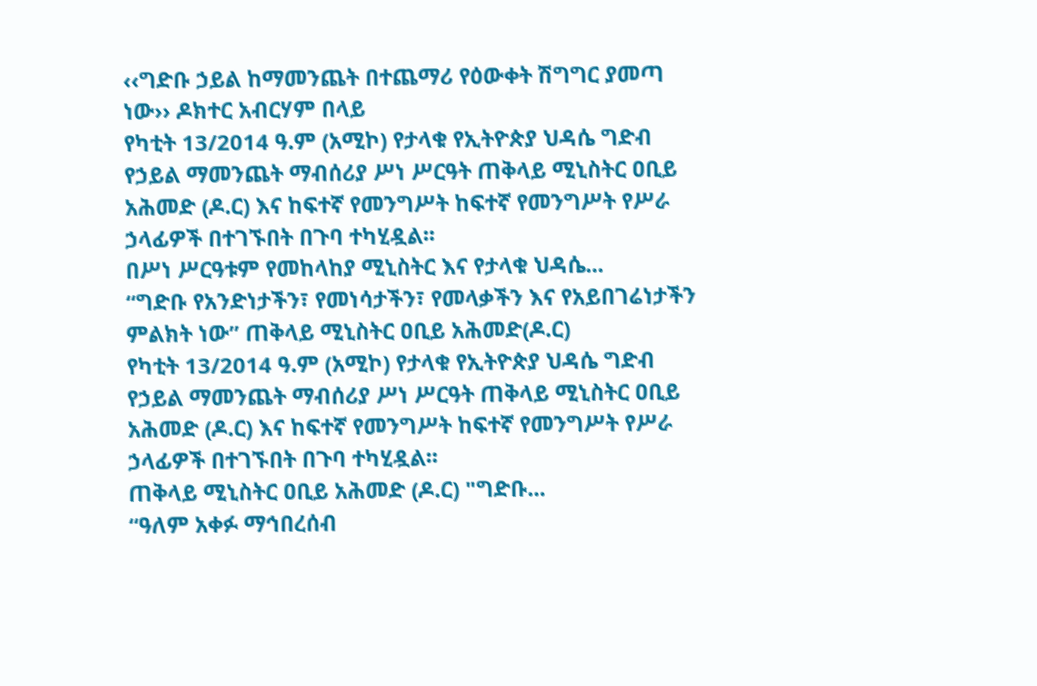‹‹ግድቡ ኃይል ከማመንጨት በተጨማሪ የዕውቀት ሽግግር ያመጣ ነው›› ዶክተር አብርሃም በላይ
የካቲት 13/2014 ዓ.ም (አሚኮ) የታላቁ የኢትዮጵያ ህዳሴ ግድብ የኃይል ማመንጨት ማብሰሪያ ሥነ ሥርዓት ጠቅላይ ሚኒስትር ዐቢይ አሕመድ (ዶ.ር) እና ከፍተኛ የመንግሥት ከፍተኛ የመንግሥት የሥራ ኃላፊዎች በተገኙበት በጉባ ተካሂዷል፡፡
በሥነ ሥርዓቱም የመከላከያ ሚኒስትር እና የታላቁ ህዳሴ...
“ግድቡ የአንድነታችን፣ የመነሳታችን፣ የመላቃችን እና የአይበገሬነታችን ምልክት ነው” ጠቅላይ ሚኒስትር ዐቢይ አሕመድ(ዶ.ር)
የካቲት 13/2014 ዓ.ም (አሚኮ) የታላቁ የኢትዮጵያ ህዳሴ ግድብ የኃይል ማመንጨት ማብሰሪያ ሥነ ሥርዓት ጠቅላይ ሚኒስትር ዐቢይ አሕመድ (ዶ.ር) እና ከፍተኛ የመንግሥት ከፍተኛ የመንግሥት የሥራ ኃላፊዎች በተገኙበት በጉባ ተካሂዷል፡፡
ጠቅላይ ሚኒስትር ዐቢይ አሕመድ (ዶ.ር) "ግድቡ...
“ዓለም አቀፉ ማኅበረሰብ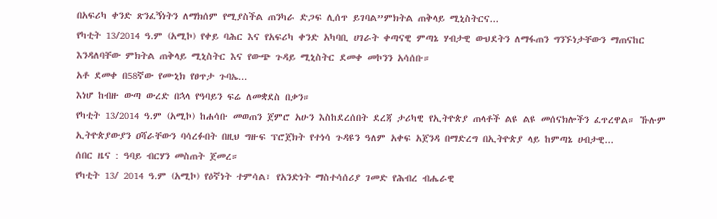በአፍሪካ ቀንድ ጽንፈኝነትን ለማክሰም የሚያስችል ጠንካራ ድጋፍ ሊሰጥ ይገባል”ምክትል ጠቅላይ ሚኒስትርና...
የካቲት 13/2014 ዓ.ም (አሚኮ) የቀይ ባሕር እና የአፍሪካ ቀንድ አካባቢ ሀገራት ቀጣናዊ ምጣኔ ሃብታዊ ውህደትን ለማፋጠን ግንኙነታቸውን ማጠናከር እንዳለባቸው ምክትል ጠቅላይ ሚኒስትር እና የውጭ ጉዳይ ሚኒስትር ደመቀ መኮንን አሳሰቡ።
አቶ ደመቀ በ58ኛው የሙኒክ የፀጥታ ጉባኤ...
እነሆ ከብዙ ውጣ ውረድ በኋላ የዓባይን ፍሬ ለመቋደስ በቃን።
የካቲት 13/2014 ዓ.ም (አሚኮ) ከሐሳቡ መወጠን ጀምሮ አሁን እስከደረሰበት ደረጃ ታሪካዊ የኢትዮጵያ ጠላቶች ልዩ ልዩ መሰናክሎችን ፈጥረዋል። ኹሉም ኢትዮጵያውያን ዐሻራቸውን ባሳረፉበት በዚህ ግዙፍ ፕሮጀክት የተነሳ ጉዳዩን ዓለም አቀፍ አጀንዳ በማድረግ በኢትዮጵያ ላይ ከምጣኔ ሀብታዊ...
ሰበር ዜና : ዓባይ ብርሃን መስጠት ጀመረ።
የካቲት 13/ 2014 ዓ.ም (አሚኮ) የዕኛነት ተምሳል፣ የአንድነት ማስተሳሰሪያ ገመድ የሕብረ ብሔራዊ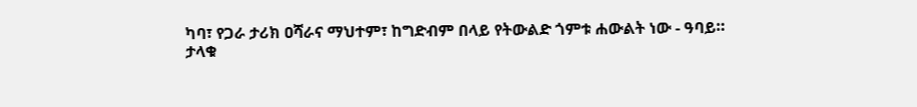ካባ፣ የጋራ ታሪክ ዐሻራና ማህተም፣ ከግድብም በላይ የትውልድ ጎምቱ ሐውልት ነው - ዓባይ።
ታላቁ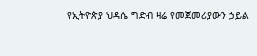የኢትዮጵያ ህዳሴ ግድብ ዛሬ የመጀመሪያውን ኃይል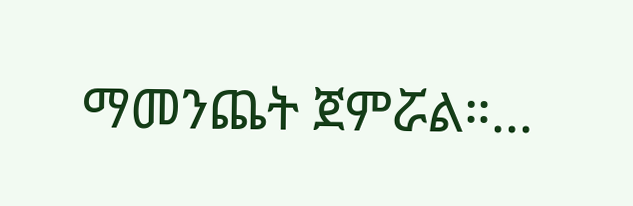ማመንጨት ጀምሯል።...